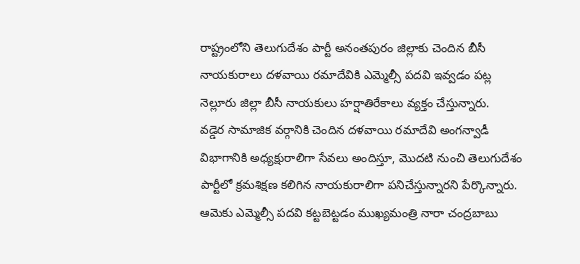రాష్ట్రంలోని తెలుగుదేశం పార్టీ అనంతపురం జిల్లాకు చెందిన బీసీ నాయకురాలు దళవాయి రమాదేవికి ఎమ్మెల్సీ పదవి ఇవ్వడం పట్ల నెల్లూరు జిల్లా బీసీ నాయకులు హర్షాతిరేకాలు వ్యక్తం చేస్తున్నారు.
వడ్డెర సామాజిక వర్గానికి చెందిన దళవాయి రమాదేవి అంగన్వాడీ విభాగానికి అధ్యక్షురాలిగా సేవలు అందిస్తూ, మొదటి నుంచి తెలుగుదేశం పార్టీలో క్రమశిక్షణ కలిగిన నాయకురాలిగా పనిచేస్తున్నారని పేర్కొన్నారు. ఆమెకు ఎమ్మెల్సీ పదవి కట్టబెట్టడం ముఖ్యమంత్రి నారా చంద్రబాబు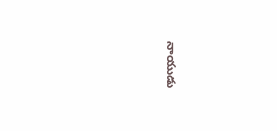నాయుడు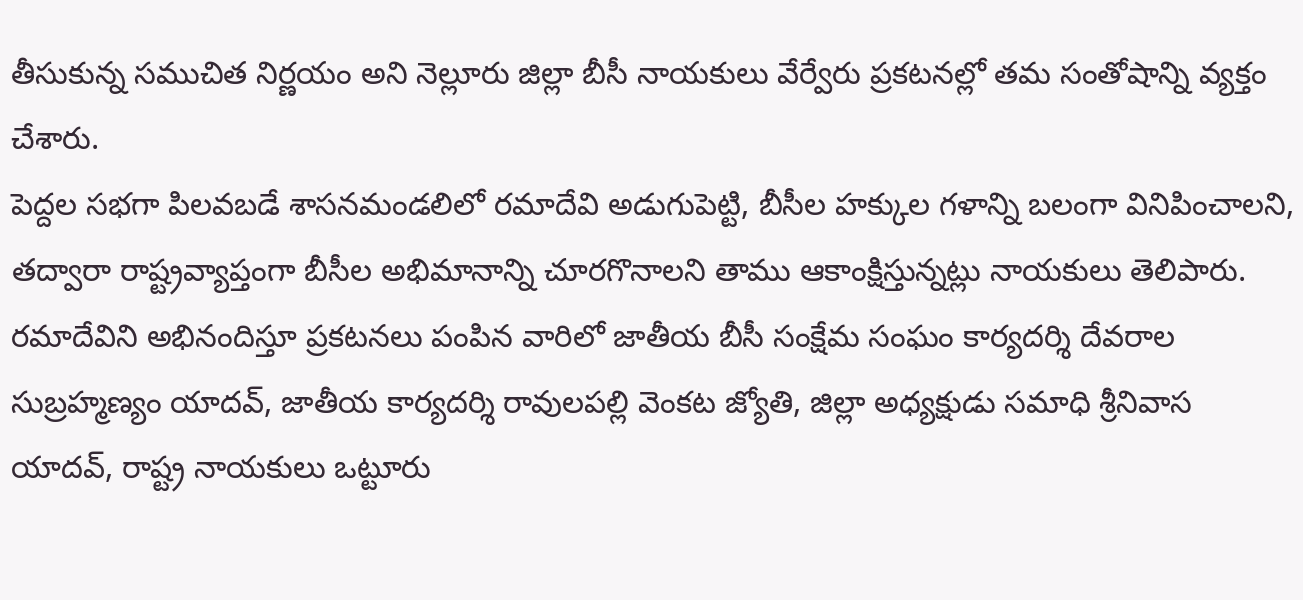తీసుకున్న సముచిత నిర్ణయం అని నెల్లూరు జిల్లా బీసీ నాయకులు వేర్వేరు ప్రకటనల్లో తమ సంతోషాన్ని వ్యక్తం చేశారు.
పెద్దల సభగా పిలవబడే శాసనమండలిలో రమాదేవి అడుగుపెట్టి, బీసీల హక్కుల గళాన్ని బలంగా వినిపించాలని, తద్వారా రాష్ట్రవ్యాప్తంగా బీసీల అభిమానాన్ని చూరగొనాలని తాము ఆకాంక్షిస్తున్నట్లు నాయకులు తెలిపారు.
రమాదేవిని అభినందిస్తూ ప్రకటనలు పంపిన వారిలో జాతీయ బీసీ సంక్షేమ సంఘం కార్యదర్శి దేవరాల సుబ్రహ్మణ్యం యాదవ్, జాతీయ కార్యదర్శి రావులపల్లి వెంకట జ్యోతి, జిల్లా అధ్యక్షుడు సమాధి శ్రీనివాస యాదవ్, రాష్ట్ర నాయకులు ఒట్టూరు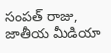సంపత్ రాజు, జాతీయ మీడియా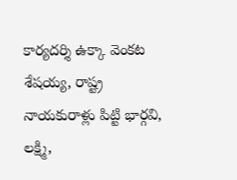కార్యదర్శి ఉక్కా వెంకట శేషయ్య, రాష్ట్ర నాయకురాళ్లు పిట్టి భార్గవి, లక్ష్మి,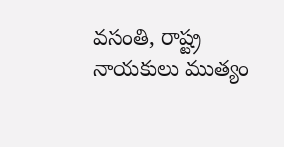వసంతి, రాష్ట్ర నాయకులు ముత్యం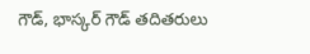గౌడ్, భాస్కర్ గౌడ్ తదితరులు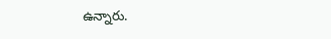ఉన్నారు.